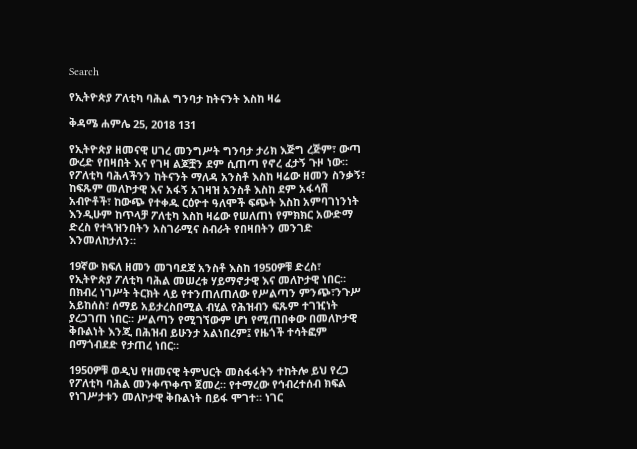Search

የኢትዮጵያ ፖለቲካ ባሕል ግንባታ ከትናንት እስከ ዛሬ

ቅዳሜ ሐምሌ 25, 2018 131

የኢትዮጵያ ዘመናዊ ሀገረ መንግሥት ግንባታ ታሪክ እጅግ ረጅም፣ ውጣ ውረድ የበዛበት እና የገዛ ልጆቿን ደም ሲጠጣ የኖረ ፈታኝ ጉዞ ነው። የፖለቲካ ባሕላችንን ከትናንት ማለዳ አንስቶ እስከ ዛሬው ዘመን ስንቃኝ፣ ከፍጹም መለኮታዊ እና አፋኝ አገዛዝ አንስቶ እስከ ደም አፋሳሽ አብዮቶች፣ ከውጭ የተቀዱ ርዕዮተ ዓለሞች ፍጭት እስከ አምባገነንነት እንዲሁም ከጥላቻ ፖለቲካ እስከ ዛሬው የሠለጠነ የምክክር አውድማ ድረስ የተጓዝንበትን አስገራሚና ስብራት የበዛበትን መንገድ እንመለከታለን።

19ኛው ክፍለ ዘመን መገባደጃ አንስቶ እስከ 1950ዎቹ ድረስ፣ የኢትዮጵያ ፖለቲካ ባሕል መሠረቱ ሃይማኖታዊ እና መለኮታዊ ነበር። በክብረ ነገሥት ትርክት ላይ የተንጠለጠለው የሥልጣን ምንጭ፣ንጉሥ አይከሰስ፣ ሰማይ አይታረስበሚል ብሂል የሕዝብን ፍጹም ተገዢነት ያረጋገጠ ነበር። ሥልጣን የሚገኘውም ሆነ የሚጠበቀው በመለኮታዊ ቅቡልነት እንጂ በሕዝብ ይሁንታ አልነበረም፤ የዜጎች ተሳትፎም በማጎብደድ የታጠረ ነበር።

1950ዎቹ ወዲህ የዘመናዊ ትምህርት መስፋፋትን ተከትሎ ይህ የረጋ የፖለቲካ ባሕል መንቀጥቀጥ ጀመረ። የተማረው የኅብረተሰብ ክፍል የነገሥታቱን መለኮታዊ ቅቡልነት በይፋ ሞገተ። ነገር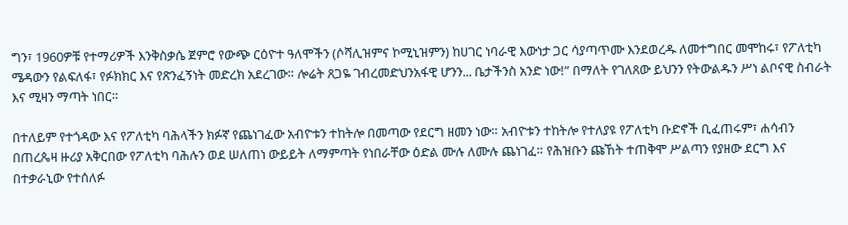ግን፣ 1960ዎቹ የተማሪዎች እንቅስቃሴ ጀምሮ የውጭ ርዕዮተ ዓለሞችን (ሶሻሊዝምና ኮሚኒዝምን) ከሀገር ነባራዊ እውነታ ጋር ሳያጣጥሙ እንደወረዱ ለመተግበር መሞከሩ፣ የፖለቲካ ሜዳውን የልፍለፋ፣ የፉክክር እና የጽንፈኝነት መድረክ አደረገው። ሎሬት ጸጋዬ ገብረመድህንአፋዊ ሆንን... ቤታችንስ አንድ ነው!” በማለት የገለጸው ይህንን የትውልዱን ሥነ ልቦናዊ ስብራት እና ሚዛን ማጣት ነበር።

በተለይም የተጎዳው እና የፖለቲካ ባሕላችን ክፉኛ የጨነገፈው አብዮቱን ተከትሎ በመጣው የደርግ ዘመን ነው። አብዮቱን ተከትሎ የተለያዩ የፖለቲካ ቡድኖች ቢፈጠሩም፣ ሐሳብን በጠረጴዛ ዙሪያ አቅርበው የፖለቲካ ባሕሉን ወደ ሠለጠነ ውይይት ለማምጣት የነበራቸው ዕድል ሙሉ ለሙሉ ጨነገፈ። የሕዝቡን ጩኸት ተጠቅሞ ሥልጣን የያዘው ደርግ እና በተቃራኒው የተሰለፉ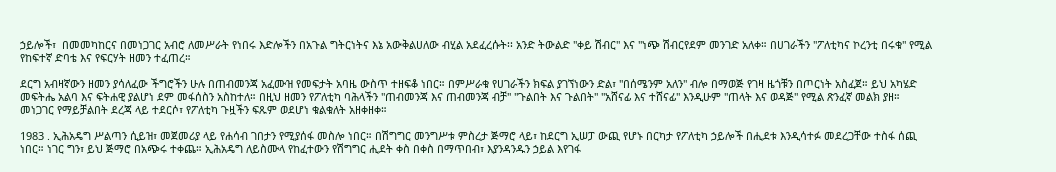ኃይሎች፣  በመመካከርና በመነጋገር አብሮ ለመሥራት የነበሩ እድሎችን በአጉል ግትርነትና እኔ አውቅልሀለው ብሂል አደፈረሱት፡፡ አንድ ትውልድ "ቀይ ሽብር" እና "ነጭ ሽብርየደም መንገድ አለቀ። በሀገራችን "ፖለቲካና ኮረንቲ በሩቁ" የሚል የከፍተኛ ድባቴ እና የፍርሃት ዘመን ተፈጠረ።

ደርግ አብዛኛውን ዘመን ያሳለፈው ችግሮችን ሁሉ በጠብመንጃ አፈሙዝ የመፍታት አባዜ ውስጥ ተዘፍቆ ነበር። በምሥራቁ የሀገራችን ክፍል ያገኘነውን ድል፣ "በሰሜንም አለን" ብሎ በማወጅ የገዛ ዜጎቹን በጦርነት አስፈጀ። ይህ አካሄድ መፍትሔ አልባ እና ፍትሐዊ ያልሆነ ደም መፋሰስን አስከተለ። በዚህ ዘመን የፖለቲካ ባሕላችን "ጠብመንጃ እና ጠብመንጃ ብቻ" "ጉልበት እና ጉልበት" "አሸናፊ እና ተሸናፊ" እንዲሁም "ጠላት እና ወዳጅ" የሚል ጽንፈኛ መልክ ያዘ። መነጋገር የማይቻልበት ደረጃ ላይ ተደርሶ፣ የፖለቲካ ጉዟችን ፍጹም ወደሆነ ቁልቁለት አዘቀዘቀ።

1983 . ኢሕአዴግ ሥልጣን ሲይዝ፣ መጀመሪያ ላይ የሐሳብ ገበታን የሚያሰፋ መስሎ ነበር። በሽግግር መንግሥቱ ምስረታ ጅማሮ ላይ፣ ከደርግ ኢሠፓ ውጪ የሆኑ በርካታ የፖለቲካ ኃይሎች በሒደቱ እንዲሳተፉ መደረጋቸው ተስፋ ሰጪ ነበር። ነገር ግን፣ ይህ ጅማሮ በአጭሩ ተቀጨ። ኢሕአዴግ ለይስሙላ የከፈተውን የሽግግር ሒደት ቀስ በቀስ በማጥበብ፣ እያንዳንዱን ኃይል እየገፋ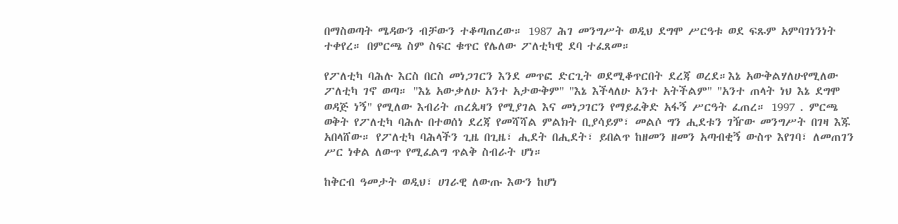በማስወጣት ሜዳውን ብቻውን ተቆጣጠረው። 1987 ሕገ መንግሥት ወዲህ ደግሞ ሥርዓቱ ወደ ፍጹም አምባገነንነት ተቀየረ። በምርጫ ስም ስፍር ቁጥር የሌለው ፖለቲካዊ ደባ ተፈጸመ።

የፖለቲካ ባሕሉ እርስ በርስ መነጋገርን እንደ መጥፎ ድርጊት ወደሚቆጥርበት ደረጃ ወረደ።እኔ አውቅልሃለሁየሚለው ፖለቲካ ገኖ ወጣ። "እኔ አውቃለሁ አንተ አታውቅም" "እኔ እችላለሁ አንተ አትችልም" "አንተ ጠላት ነህ እኔ ደግሞ ወዳጅ ነኝ" የሚለው እብሪት ጠረጴዛን የሚያገል እና መነጋገርን የማይፈቅድ አፋኝ ሥርዓት ፈጠረ። 1997 . ምርጫ ወቅት የፖለቲካ ባሕሉ በተወሰነ ደረጃ የመሻሻል ምልክት ቢያሳይም፣ መልሶ ግን ሒደቱን ገዥው መንግሥት በገዛ እጁ አበላሸው። የፖለቲካ ባሕላችን ጊዜ በጊዜ፣ ሒደት በሒደት፣ ይበልጥ ከዘመን ዘመን አጣብቂኝ ውስጥ እየገባ፣ ለመጠገን ሥር ነቀል ለውጥ የሚፈልግ ጥልቅ ስብራት ሆነ።

ከቅርብ ዓመታት ወዲህ፣ ሀገራዊ ለውጡ እውን ከሆነ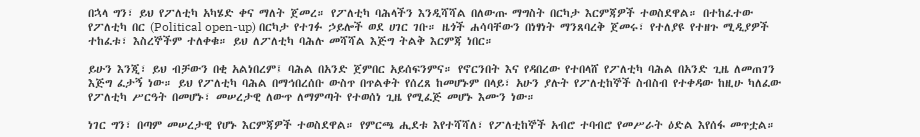በኋላ ግን፣ ይህ የፖለቲካ አካሄድ ቀና ማለት ጀመረ። የፖለቲካ ባሕላችን እንዲሻሻል በለውጡ ማግስት በርካታ እርምጃዎች ተወስደዋል። በተከፈተው የፖለቲካ በር (Political open-up) በርካታ የተገፉ ኃይሎች ወደ ሀገር ገቡ። ዜጎች ሐሳባቸውን በነፃነት ማንጸባረቅ ጀመሩ፣ የተለያዩ የተዘጉ ሚዲያዎች ተከፈቱ፣ እስረኞችም ተለቀቁ። ይህ ለፖለቲካ ባሕሉ መሻሻል እጅግ ትልቅ እርምጃ ነበር።

ይሁን እንጂ፣ ይህ ብቻውን በቂ አልነበረም፤ ባሕል በአንድ ጀምበር አይሰፍንምና። የኖርንበት እና የዳበረው የተበላሸ የፖለቲካ ባሕል በአንድ ጊዜ ለመጠገን እጅግ ፈታኝ ነው። ይህ የፖለቲካ ባሕል በማኅበረሰቡ ውስጥ በጥልቀት የሰረጸ ከመሆኑም በላይ፣ አሁን ያሉት የፖለቲከኞች ስብስብ የተቀዳው ከዚሁ ካለፈው የፖለቲካ ሥርዓት በመሆኑ፣ መሠረታዊ ለውጥ ለማምጣት የተወሰነ ጊዜ የሚፈጅ መሆኑ እሙን ነው።

ነገር ግን፣ በጣም መሠረታዊ የሆኑ እርምጃዎች ተወስደዋል። የምርጫ ሒደቱ እየተሻሻለ፣ የፖለቲከኞች አብሮ ተባብሮ የመሥራት ዕድል እየሰፋ መጥቷል።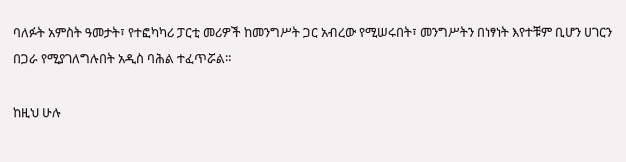ባለፉት አምስት ዓመታት፣ የተፎካካሪ ፓርቲ መሪዎች ከመንግሥት ጋር አብረው የሚሠሩበት፣ መንግሥትን በነፃነት እየተቹም ቢሆን ሀገርን በጋራ የሚያገለግሉበት አዲስ ባሕል ተፈጥሯል።

ከዚህ ሁሉ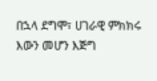በኋላ ደግሞ፣ ሀገራዊ ምክክሩ እውን መሆን እጅግ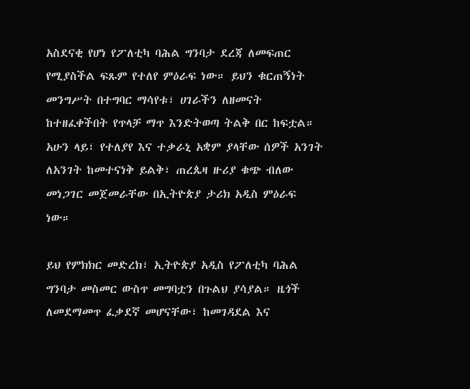አስደናቂ የሆነ የፖለቲካ ባሕል ግንባታ ደረጃ ለመፍጠር የሚያስችል ፍጹም የተለየ ምዕራፍ ነው። ይህን ቁርጠኝነት መንግሥት በተግባር ማሳየቱ፣ ሀገራችን ለዘመናት ከተዘፈቀችበት የጥላቻ ማጥ እንድትወጣ ትልቅ በር ከፍቷል። አሁን ላይ፣ የተለያየ እና ተቃራኒ አቋም ያላቸው ሰዎች አንገት ለአንገት ከመተናነቅ ይልቅ፣ ጠረጴዛ ዙሪያ ቁጭ ብለው መነጋገር መጀመራቸው በኢትዮጵያ ታሪክ አዲስ ምዕራፍ ነው።

ይህ የምክክር መድረክ፣ ኢትዮጵያ አዲስ የፖለቲካ ባሕል ግንባታ መስመር ውስጥ መግባቷን በጉልህ ያሳያል። ዜጎች ለመደማመጥ ፈቃደኛ መሆናቸው፣ ከመገዳደል እና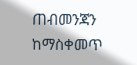ጠብመንጃን ከማስቀመጥ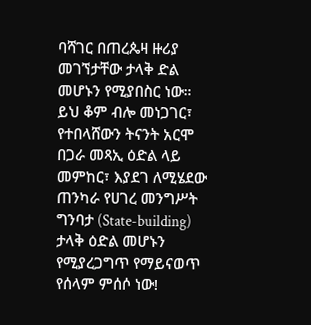ባሻገር በጠረጴዛ ዙሪያ መገኘታቸው ታላቅ ድል መሆኑን የሚያበስር ነው። ይህ ቆም ብሎ መነጋገር፣ የተበላሸውን ትናንት አርሞ በጋራ መጻኢ ዕድል ላይ መምከር፣ እያደገ ለሚሄደው ጠንካራ የሀገረ መንግሥት ግንባታ (State-building) ታላቅ ዕድል መሆኑን የሚያረጋግጥ የማይናወጥ የሰላም ምሰሶ ነው!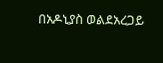በአዶኒያስ ወልደአረጋይ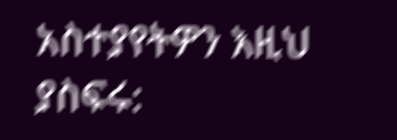አስተያየትዎን እዚህ ያስፍሩ: